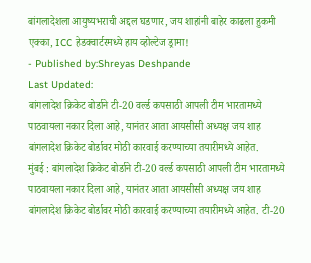बांगलादेशला आयुष्यभराची अद्दल घडणार, जय शाहांनी बाहेर काढला हुकमी एक्का, ICC हेडक्वार्टरमध्ये हाय व्होल्टेज ड्रामा!
- Published by:Shreyas Deshpande
Last Updated:
बांगलादेश क्रिकेट बोर्डाने टी-20 वर्ल्ड कपसाठी आपली टीम भारतामध्ये पाठवायला नकार दिला आहे, यानंतर आता आयसीसी अध्यक्ष जय शाह बांगलादेश क्रिकेट बोर्डावर मोठी कारवाई करण्याच्या तयारीमध्ये आहेत.
मुंबई : बांगलादेश क्रिकेट बोर्डाने टी-20 वर्ल्ड कपसाठी आपली टीम भारतामध्ये पाठवायला नकार दिला आहे, यानंतर आता आयसीसी अध्यक्ष जय शाह बांगलादेश क्रिकेट बोर्डावर मोठी कारवाई करण्याच्या तयारीमध्ये आहेत. टी-20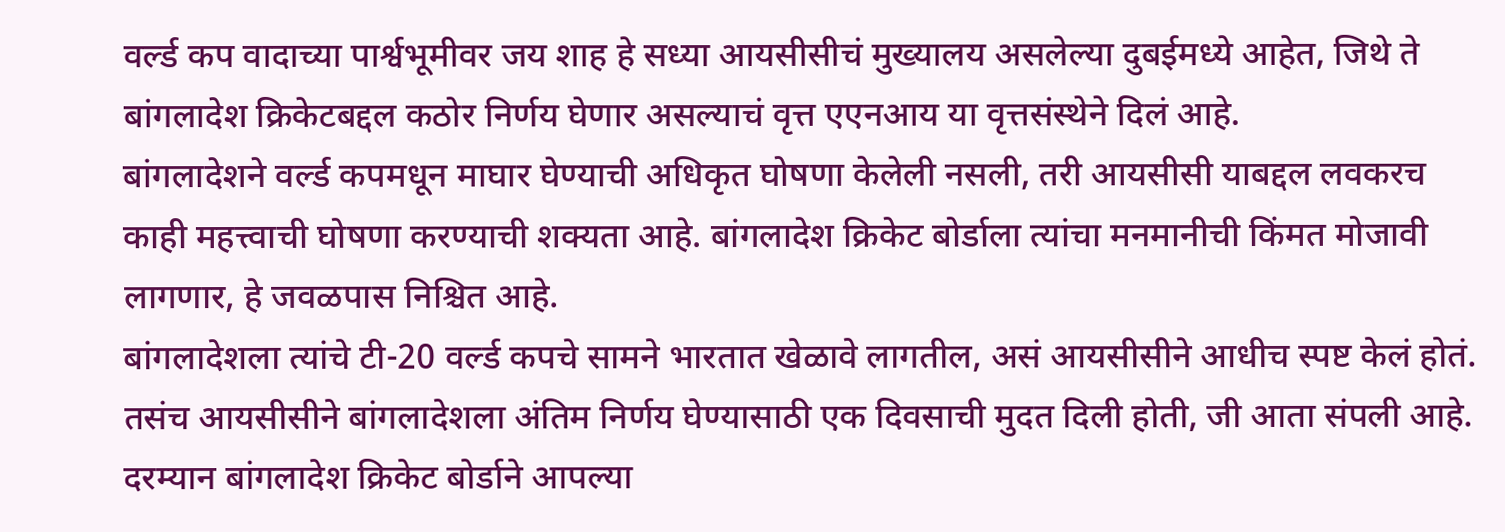वर्ल्ड कप वादाच्या पार्श्वभूमीवर जय शाह हे सध्या आयसीसीचं मुख्यालय असलेल्या दुबईमध्ये आहेत, जिथे ते बांगलादेश क्रिकेटबद्दल कठोर निर्णय घेणार असल्याचं वृत्त एएनआय या वृत्तसंस्थेने दिलं आहे.
बांगलादेशने वर्ल्ड कपमधून माघार घेण्याची अधिकृत घोषणा केलेली नसली, तरी आयसीसी याबद्दल लवकरच काही महत्त्वाची घोषणा करण्याची शक्यता आहे. बांगलादेश क्रिकेट बोर्डाला त्यांचा मनमानीची किंमत मोजावी लागणार, हे जवळपास निश्चित आहे.
बांगलादेशला त्यांचे टी-20 वर्ल्ड कपचे सामने भारतात खेळावे लागतील, असं आयसीसीने आधीच स्पष्ट केलं होतं. तसंच आयसीसीने बांगलादेशला अंतिम निर्णय घेण्यासाठी एक दिवसाची मुदत दिली होती, जी आता संपली आहे. दरम्यान बांगलादेश क्रिकेट बोर्डाने आपल्या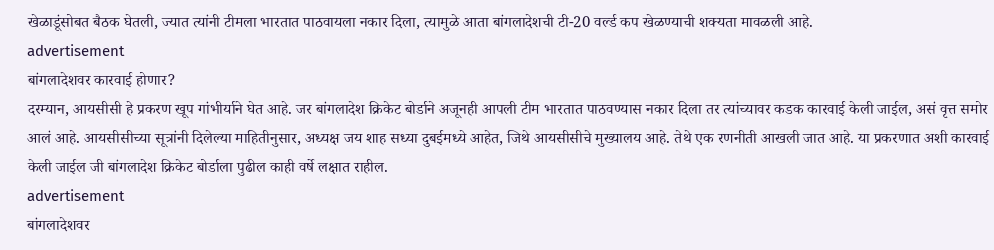खेळाडूंसोबत बैठक घेतली, ज्यात त्यांनी टीमला भारतात पाठवायला नकार दिला, त्यामुळे आता बांगलादेशची टी-20 वर्ल्ड कप खेळण्याची शक्यता मावळली आहे.
advertisement
बांगलादेशवर कारवाई होणार?
दरम्यान, आयसीसी हे प्रकरण खूप गांभीर्याने घेत आहे. जर बांगलादेश क्रिकेट बोर्डाने अजूनही आपली टीम भारतात पाठवण्यास नकार दिला तर त्यांच्यावर कडक कारवाई केली जाईल, असं वृत्त समोर आलं आहे. आयसीसीच्या सूत्रांनी दिलेल्या माहितीनुसार, अध्यक्ष जय शाह सध्या दुबईमध्ये आहेत, जिथे आयसीसीचे मुख्यालय आहे. तेथे एक रणनीती आखली जात आहे. या प्रकरणात अशी कारवाई केली जाईल जी बांगलादेश क्रिकेट बोर्डाला पुढील काही वर्षे लक्षात राहील.
advertisement
बांगलादेशवर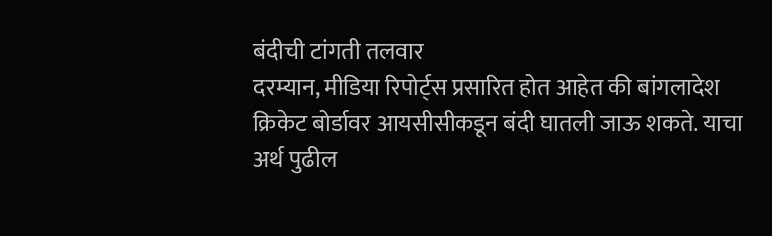बंदीची टांगती तलवार
दरम्यान, मीडिया रिपोर्ट्स प्रसारित होत आहेत की बांगलादेश क्रिकेट बोर्डावर आयसीसीकडून बंदी घातली जाऊ शकते. याचा अर्थ पुढील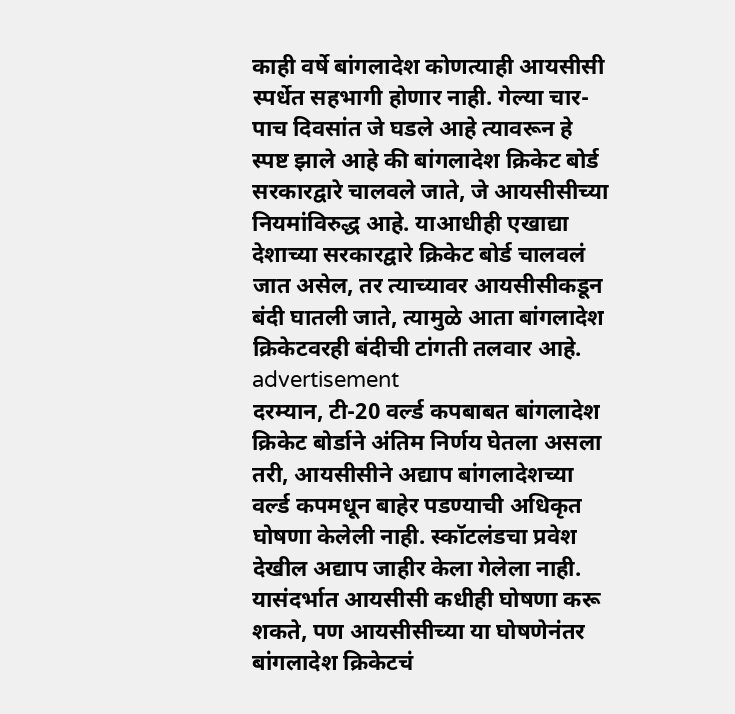काही वर्षे बांगलादेश कोणत्याही आयसीसी स्पर्धेत सहभागी होणार नाही. गेल्या चार-पाच दिवसांत जे घडले आहे त्यावरून हे स्पष्ट झाले आहे की बांगलादेश क्रिकेट बोर्ड सरकारद्वारे चालवले जाते, जे आयसीसीच्या नियमांविरुद्ध आहे. याआधीही एखाद्या देशाच्या सरकारद्वारे क्रिकेट बोर्ड चालवलं जात असेल, तर त्याच्यावर आयसीसीकडून बंदी घातली जाते, त्यामुळे आता बांगलादेश क्रिकेटवरही बंदीची टांगती तलवार आहे.
advertisement
दरम्यान, टी-20 वर्ल्ड कपबाबत बांगलादेश क्रिकेट बोर्डाने अंतिम निर्णय घेतला असला तरी, आयसीसीने अद्याप बांगलादेशच्या वर्ल्ड कपमधून बाहेर पडण्याची अधिकृत घोषणा केलेली नाही. स्कॉटलंडचा प्रवेश देखील अद्याप जाहीर केला गेलेला नाही. यासंदर्भात आयसीसी कधीही घोषणा करू शकते, पण आयसीसीच्या या घोषणेनंतर बांगलादेश क्रिकेटचं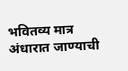भवितव्य मात्र अंधारात जाण्याची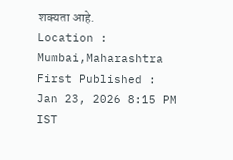शक्यता आहे.
Location :
Mumbai,Maharashtra
First Published :
Jan 23, 2026 8:15 PM IST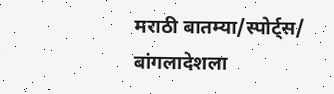मराठी बातम्या/स्पोर्ट्स/
बांगलादेशला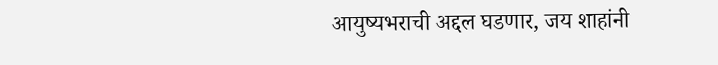आयुष्यभराची अद्दल घडणार, जय शाहांनी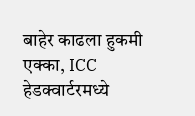बाहेर काढला हुकमी एक्का, ICC हेडक्वार्टरमध्ये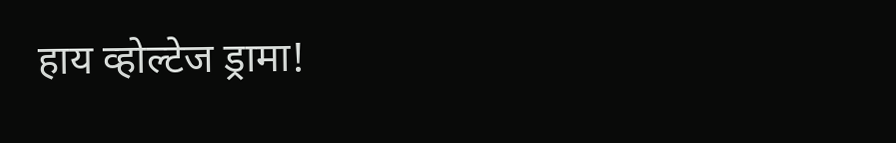हाय व्होल्टेज ड्रामा!